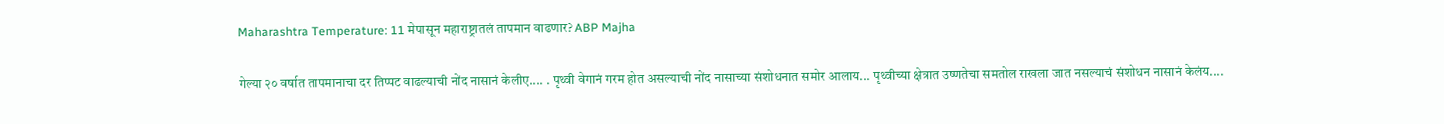Maharashtra Temperature: 11 मेपासून महाराष्ट्रातलं तापमान वाढणार? ABP Majha

गेल्या २० वर्षात तापमानाचा दर तिप्पट वाढल्याची नोंद नासानं केलीए.... . पृथ्वी वेगानं गरम होत असल्याची नोंद नासाच्या संशोधनात समोर आलाय... पृथ्वीच्या क्षेत्रात उष्णतेचा समतोल राखला जात नसल्याचं संशोधन नासानं केलंय....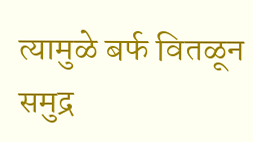त्यामुळे बर्फ वितळून समुद्र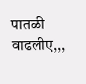पातळी वाढलीए,,,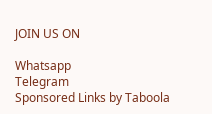JOIN US ON

Whatsapp
Telegram
Sponsored Links by Taboola